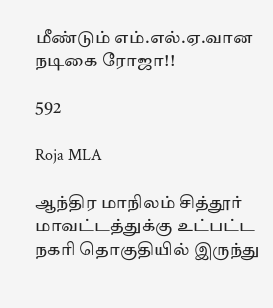மீண்டும் எம்.எல்.ஏ.வான நடிகை ரோஜா!!

592

Roja MLA

ஆந்திர மாநிலம் சித்தூர் மாவட்டத்துக்கு உட்பட்ட நகரி தொகுதியில் இருந்து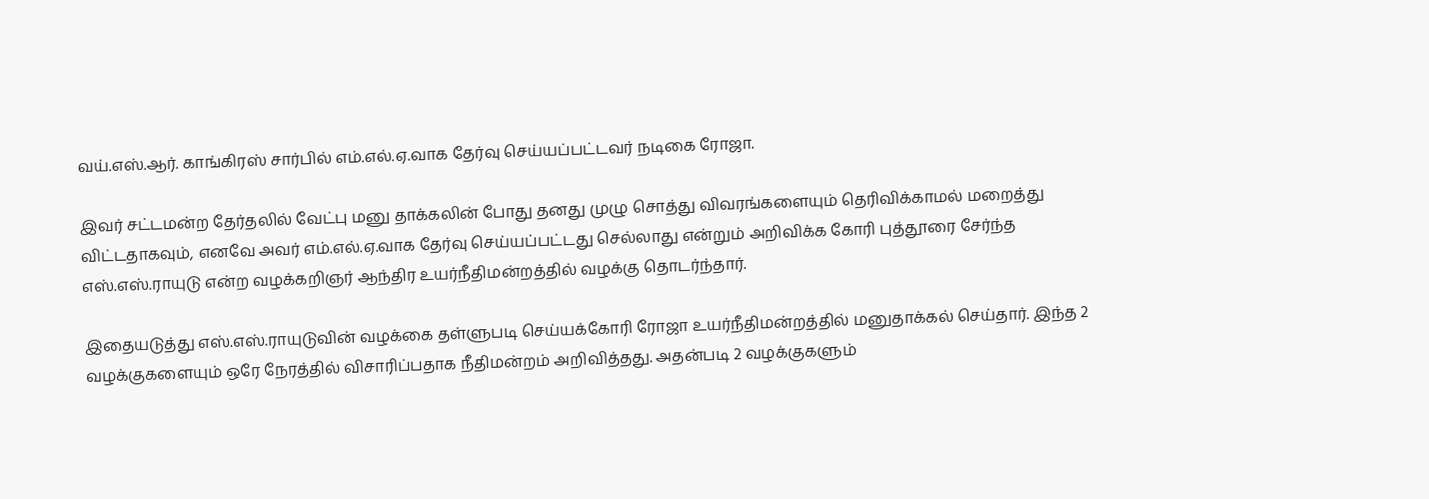வய்.எஸ்.ஆர். காங்கிரஸ் சார்பில் எம்.எல்.ஏ.வாக தேர்வு செய்யப்பட்டவர் நடிகை ரோஜா.

இவர் சட்டமன்ற தேர்தலில் வேட்பு மனு தாக்கலின் போது தனது முழு சொத்து விவரங்களையும் தெரிவிக்காமல் மறைத்து விட்டதாகவும், எனவே அவர் எம்.எல்.ஏ.வாக தேர்வு செய்யப்பட்டது செல்லாது என்றும் அறிவிக்க கோரி புத்தூரை சேர்ந்த எஸ்.எஸ்.ராயுடு என்ற வழக்கறிஞர் ஆந்திர உயர்நீதிமன்றத்தில் வழக்கு தொடர்ந்தார்.

இதையடுத்து எஸ்.எஸ்.ராயுடுவின் வழக்கை தள்ளுபடி செய்யக்கோரி ரோஜா உயர்நீதிமன்றத்தில் மனுதாக்கல் செய்தார். இந்த 2 வழக்குகளையும் ஒரே நேரத்தில் விசாரிப்பதாக நீதிமன்றம் அறிவித்தது. அதன்படி 2 வழக்குகளும்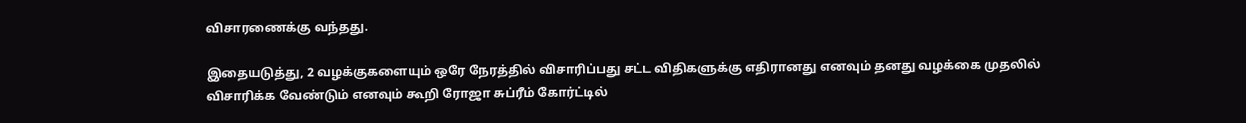விசாரணைக்கு வந்தது.

இதையடுத்து, 2 வழக்குகளையும் ஒரே நேரத்தில் விசாரிப்பது சட்ட விதிகளுக்கு எதிரானது எனவும் தனது வழக்கை முதலில் விசாரிக்க வேண்டும் எனவும் கூறி ரோஜா சுப்ரீம் கோர்ட்டில்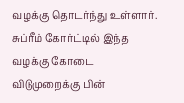வழக்கு தொடர்ந்து உள்ளார். சுப்ரீம் கோர்ட்டில் இந்த வழக்கு கோடை விடுமுறைக்கு பின்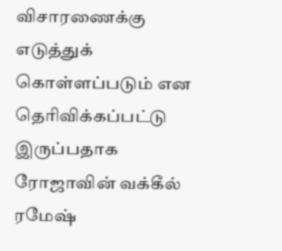விசாரணைக்கு எடுத்துக் கொள்ளப்படும் என தெரிவிக்கப்பட்டு இருப்பதாக ரோஜாவின் வக்கீல் ரமேஷ்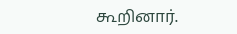கூறினார்.